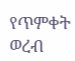የጥምቀት ወረብ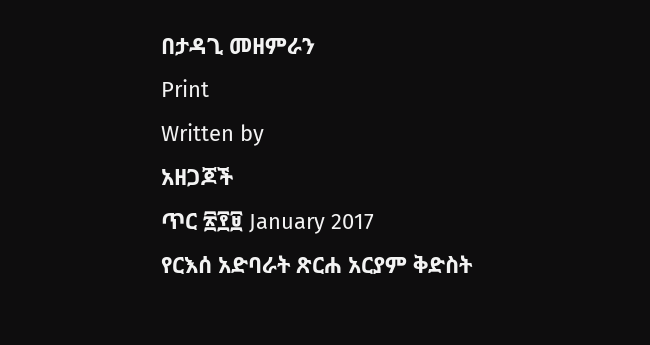በታዳጊ መዘምራን
Print
Written by
አዘጋጆች
ጥር ፳፻፱ January 2017
የርእሰ አድባራት ጽርሐ አርያም ቅድስት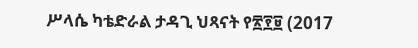ሥላሴ ካቴድራል ታዳጊ ህጻናት የ፳፻፱ (2017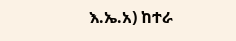እ.ኤ.አ) ከተራ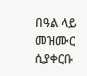በዓል ላይ መዝሙር ሲያቀርቡ